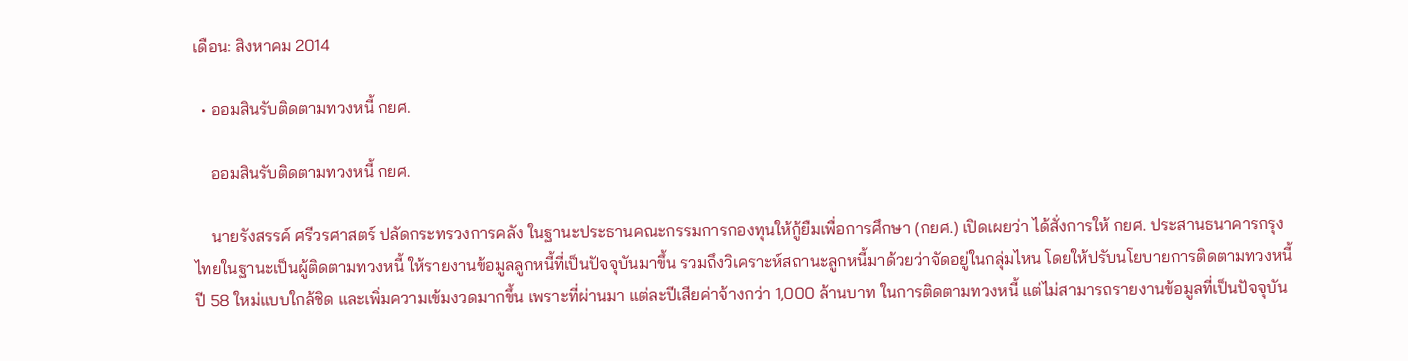เดือน: สิงหาคม 2014

  • ออมสินรับติดตามทวงหนี้ กยศ.

    ออมสินรับติดตามทวงหนี้ กยศ.

    นายรังสรรค์ ศรีวรศาสตร์ ปลัดกระทรวงการคลัง ในฐานะประธานคณะกรรมการกองทุนให้กู้ยืมเพื่อการศึกษา (กยศ.) เปิดเผยว่า ได้สั่งการให้ กยศ. ประสานธนาคารกรุงไทยในฐานะเป็นผู้ติดตามทวงหนี้ ให้รายงานข้อมูลลูกหนี้ที่เป็นปัจจุบันมาขึ้น รวมถึงวิเคราะห์สถานะลูกหนี้มาด้วยว่าจัดอยู่ในกลุ่มไหน โดยให้ปรับนโยบายการติดตามทวงหนี้ ปี 58 ใหม่แบบใกล้ชิด และเพิ่มความเข้มงวดมากขึ้น เพราะที่ผ่านมา แต่ละปีเสียค่าจ้างกว่า 1,000 ล้านบาท ในการติดตามทวงหนี้ แต่ไม่สามารถรายงานข้อมูลที่เป็นปัจจุบัน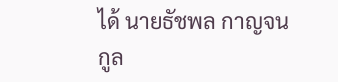ได้ นายธัชพล กาญจนกูล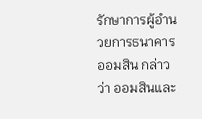รักษาการผู้อำนวยการธนาคารออมสิน กล่าวว่า ออมสินและ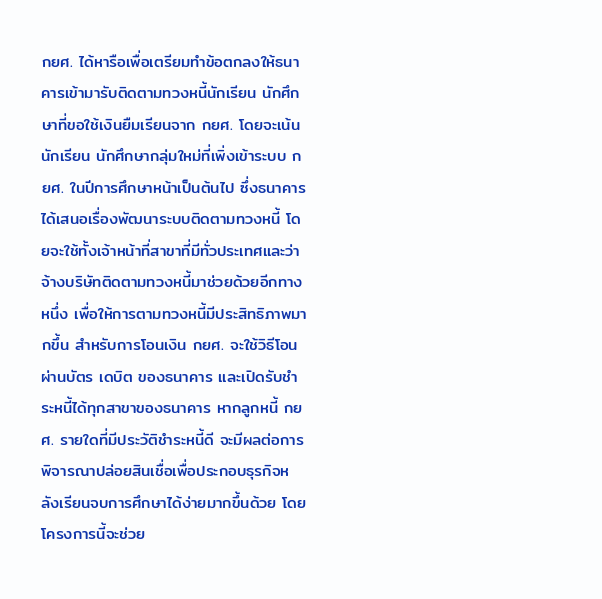กยศ. ได้หารือเพื่อเตรียมทำข้อตกลงให้ธนาคารเข้ามารับติดตามทวงหนี้นักเรียน นักศึกษาที่ขอใช้เงินยืมเรียนจาก กยศ. โดยจะเน้นนักเรียน นักศึกษากลุ่มใหม่ที่เพิ่งเข้าระบบ กยศ. ในปีการศึกษาหน้าเป็นต้นไป ซึ่งธนาคารได้เสนอเรื่องพัฒนาระบบติดตามทวงหนี้ โดยจะใช้ทั้งเจ้าหน้าที่สาขาที่มีทั่วประเทศและว่าจ้างบริษัทติดตามทวงหนี้มาช่วยด้วยอีกทางหนึ่ง เพื่อให้การตามทวงหนี้มีประสิทธิภาพมากขึ้น สำหรับการโอนเงิน กยศ. จะใช้วิธีโอนผ่านบัตร เดบิต ของธนาคาร และเปิดรับชำระหนี้ได้ทุกสาขาของธนาคาร หากลูกหนี้ กยศ. รายใดที่มีประวัติชำระหนี้ดี จะมีผลต่อการพิจารณาปล่อยสินเชื่อเพื่อประกอบธุรกิจหลังเรียนจบการศึกษาได้ง่ายมากขึ้นด้วย โดยโครงการนี้จะช่วย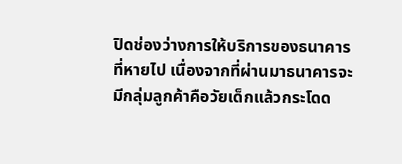ปิดช่องว่างการให้บริการของธนาคารที่หายไป เนื่องจากที่ผ่านมาธนาคารจะมีกลุ่มลูกค้าคือวัยเด็กแล้วกระโดด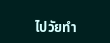ไปวัยทำ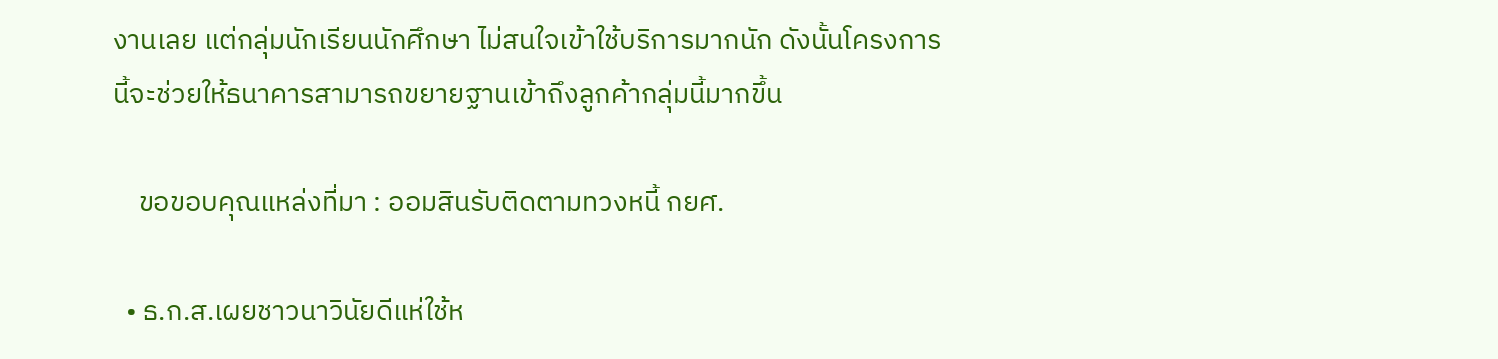งานเลย แต่กลุ่มนักเรียนนักศึกษา ไม่สนใจเข้าใช้บริการมากนัก ดังนั้นโครงการนี้จะช่วยให้ธนาคารสามารถขยายฐานเข้าถึงลูกค้ากลุ่มนี้มากขึ้น

    ขอขอบคุณแหล่งที่มา : ออมสินรับติดตามทวงหนี้ กยศ.

  • ธ.ก.ส.เผยชาวนาวินัยดีแห่ใช้ห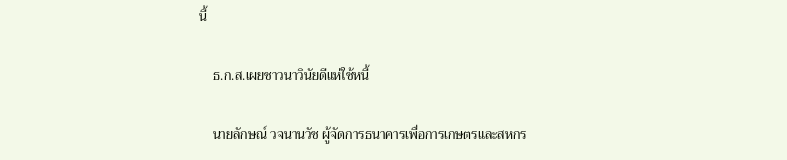นี้

    ธ.ก.ส.เผยชาวนาวินัยดีแห่ใช้หนี้

    นายลักษณ์ วจนานวัช ผู้จัดการธนาคารเพื่อการเกษตรและสหกร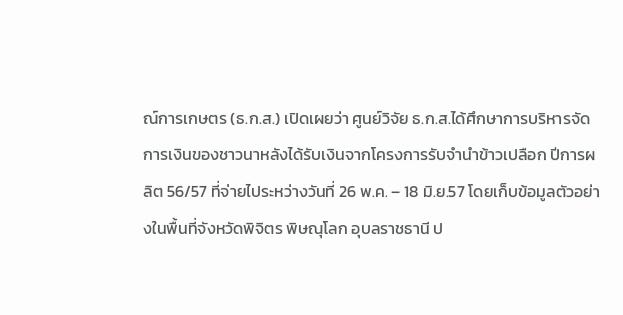ณ์การเกษตร (ธ.ก.ส.) เปิดเผยว่า ศูนย์วิจัย ธ.ก.ส.ได้ศึกษาการบริหารจัดการเงินของชาวนาหลังได้รับเงินจากโครงการรับจำนำข้าวเปลือก ปีการผลิต 56/57 ที่จ่ายไประหว่างวันที่ 26 พ.ค. – 18 มิ.ย.57 โดยเก็บข้อมูลตัวอย่างในพื้นที่จังหวัดพิจิตร พิษณุโลก อุบลราชธานี ป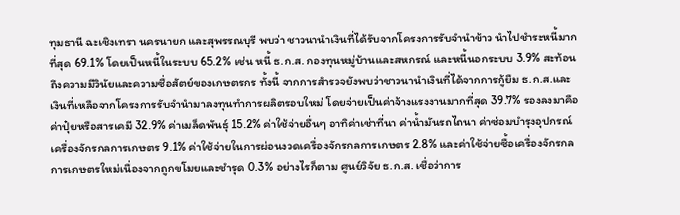ทุมธานี ฉะเชิงเทรา นครนายก และสุพรรณบุรี พบว่า ชาวนานำเงินที่ได้รับจากโครงการรับจำนำข้าว นำไปชำระหนี้มากที่สุด 69.1% โดยเป็นหนี้ในระบบ 65.2% เช่น หนี้ ธ.ก.ส. กองทุนหมู่บ้านและสหกรณ์ และหนี้นอกระบบ 3.9% สะท้อนถึงความมีวินัยและความซื่อสัตย์ของเกษตรกร ทั้งนี้ จากการสำรวจยังพบว่าชาวนานำเงินที่ได้จากการกู้ยืม ธ.ก.ส.และเงินที่เหลือจากโครงการรับจำนำมาลงทุนทำการผลิตรอบใหม่ โดยจ่ายเป็นค่าจ้างแรงงานมากที่สุด 39.7% รองลงมาคือค่าปุ๋ยหรือสารเคมี 32.9% ค่าเมล็ดพันธุ์ 15.2% ค่าใช้จ่ายอื่นๆ อาทิค่าเช่าที่นา ค่าน้ำมันรถไถนา ค่าซ่อมบำรุงอุปกรณ์เครื่องจักรกลการเกษตร 9.1% ค่าใช้จ่ายในการผ่อนงวดเครื่องจักรกลการเกษตร 2.8% และค่าใช้จ่ายซื้อเครื่องจักรกลการเกษตรใหม่เนื่องจากถูกขโมยและชำรุด 0.3% อย่างไรก็ตาม ศูนย์วิจัย ธ.ก.ส. เชื่อว่าการ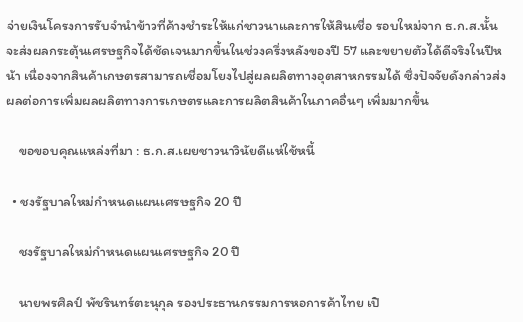จ่ายเงินโครงการรับจำนำข้าวที่ค้างชำระให้แก่ชาวนาและการให้สินเชื่อ รอบใหม่จาก ธ.ก.ส.นั้น จะส่งผลกระตุ้นเศรษฐกิจได้ชัดเจนมากขึ้นในช่วงครึ่งหลังของปี 57 และขยายตัวได้ดีจริงในปีหน้า เนื่องจากสินค้าเกษตรสามารถเชื่อมโยงไปสู่ผลผลิตทางอุตสาหกรรมได้ ซึ่งปัจจัยดังกล่าวส่งผลต่อการเพิ่มผลผลิตทางการเกษตรและการผลิตสินค้าในภาคอื่นๆ เพิ่มมากขึ้น

    ขอขอบคุณแหล่งที่มา : ธ.ก.ส.เผยชาวนาวินัยดีแห่ใช้หนี้

  • ชงรัฐบาลใหม่กำหนดแผนเศรษฐกิจ 20 ปี

    ชงรัฐบาลใหม่กำหนดแผนเศรษฐกิจ 20 ปี

    นายพรศิลป์ พัชรินทร์ตะนุกุล รองประธานกรรมการหอการค้าไทย เปิ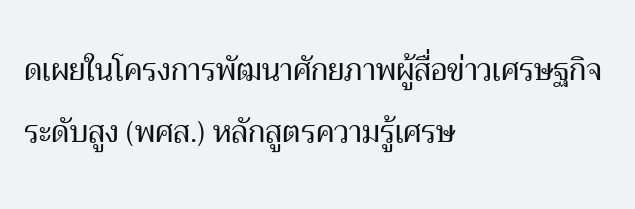ดเผยในโครงการพัฒนาศักยภาพผู้สื่อข่าวเศรษฐกิจระดับสูง (พศส.) หลักสูตรความรู้เศรษ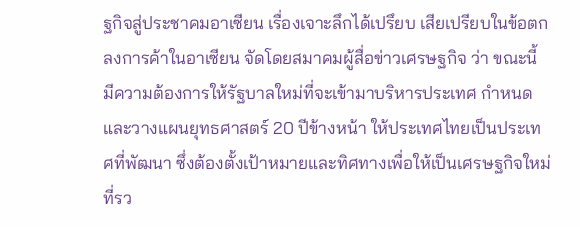ฐกิจสู่ประชาคมอาเซียน เรื่องเจาะลึกได้เปรึยบ เสียเปรียบในข้อตกลงการค้าในอาเซียน จัดโดยสมาคมผู้สื่อข่าวเศรษฐกิจ ว่า ขณะนี้ มีความต้องการให้รัฐบาลใหม่ที่จะเข้ามาบริหารประเทศ กำหนดและวางแผนยุทธศาสตร์ 20 ปีข้างหน้า ให้ประเทศไทยเป็นประเทศที่พัฒนา ซึ่งต้องตั้งเป้าหมายและทิศทางเพื่อให้เป็นเศรษฐกิจใหม่ ที่รว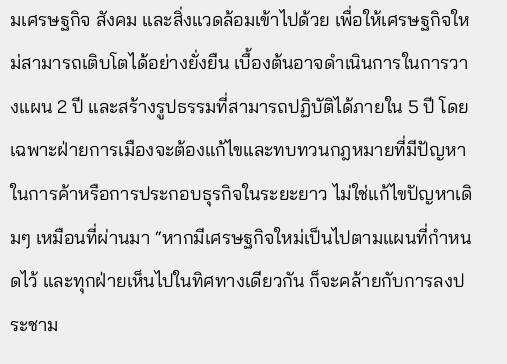มเศรษฐกิจ สังคม และสิ่งแวดล้อมเข้าไปด้วย เพื่อให้เศรษฐกิจใหม่สามารถเติบโตได้อย่างยั่งยืน เบื้องต้นอาจดำเนินการในการวางแผน 2 ปี และสร้างรูปธรรมที่สามารถปฏิบัติได้ภายใน 5 ปี โดยเฉพาะฝ่ายการเมืองจะต้องแก้ไขและทบทวนกฎหมายที่มีปัญหาในการค้าหรือการประกอบธุรกิจในระยะยาว ไม่ใช่แก้ไขปัญหาเดิมๆ เหมือนที่ผ่านมา “หากมีเศรษฐกิจใหม่เป็นไปตามแผนที่กำหนดไว้ และทุกฝ่ายเห็นไปในทิศทางเดียวกัน ก็จะคล้ายกับการลงประชาม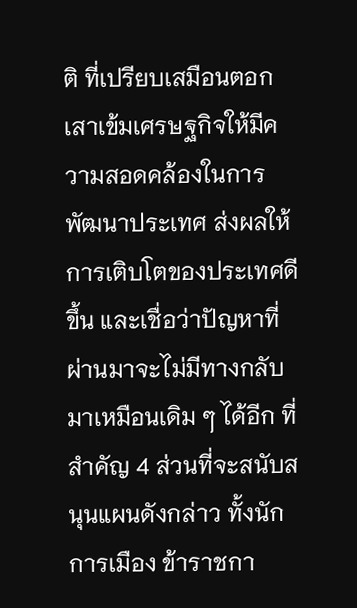ติ ที่เปรียบเสมือนตอกเสาเข้มเศรษฐกิจให้มีความสอดคล้องในการพัฒนาประเทศ ส่งผลให้การเติบโตของประเทศดีขึ้น และเชื่อว่าปัญหาที่ผ่านมาจะไม่มีทางกลับมาเหมือนเดิม ๆ ได้อีก ที่สำคัญ 4 ส่วนที่จะสนับสนุนแผนดังกล่าว ทั้งนักการเมือง ข้าราชกา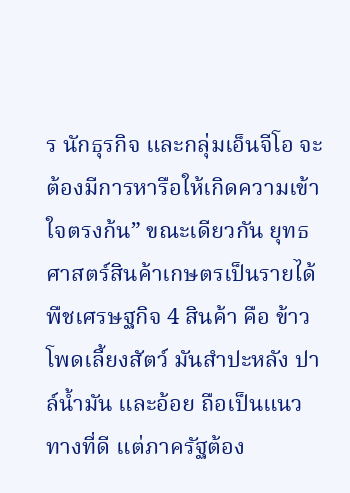ร นักธุรกิจ และกลุ่มเอ็นจีโอ จะต้องมีการหารือให้เกิดความเข้าใจตรงก้น” ขณะเดียวกัน ยุทธศาสตร์สินค้าเกษตรเป็นรายได้พืชเศรษฐกิจ 4 สินค้า คือ ข้าวโพดเลี้ยงสัตว์ มันสำปะหลัง ปาล์น้ำมัน และอ้อย ถือเป็นแนวทางที่ดี แต่ภาครัฐต้อง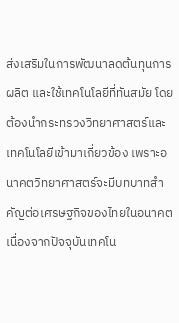ส่งเสริมในการพัฒนาลดต้นทุนการผลิต และใช้เทคโนโลยีที่ทันสมัย โดยต้องนำกระทรวงวิทยาศาสตร์และเทคโนโลยีเข้ามาเกี่ยวข้อง เพราะอนาคตวิทยาศาสตร์จะมีบทบาทสำคัญต่อเศรษฐกิจของไทยในอนาคต เนื่องจากปัจจุบันเทคโน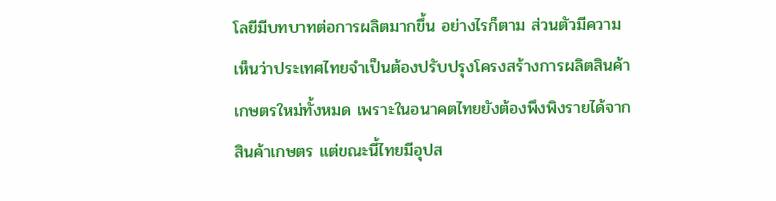โลยีมีบทบาทต่อการผลิตมากขึ้น อย่างไรก็ตาม ส่วนตัวมีความเห็นว่าประเทศไทยจำเป็นต้องปรับปรุงโครงสร้างการผลิตสินค้าเกษตรใหม่ทั้งหมด เพราะในอนาคตไทยยังต้องพึงพิงรายได้จากสินค้าเกษตร แต่ขณะนี้ไทยมีอุปส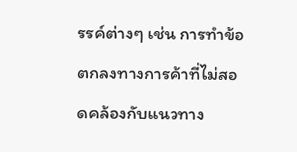รรค์ต่างๆ เช่น การทำข้อตกลงทางการค้าที่ไม่สอดคล้องกับแนวทาง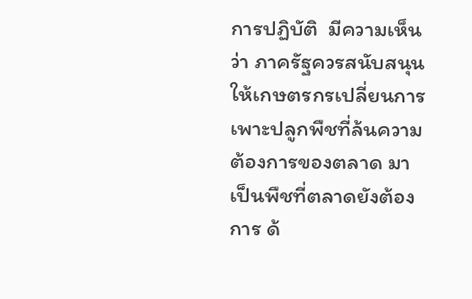การปฏิบัติ  มีความเห็นว่า ภาครัฐควรสนับสนุนให้เกษตรกรเปลี่ยนการเพาะปลูกพืชที่ล้นความต้องการของตลาด มาเป็นพืชที่ตลาดยังต้องการ ด้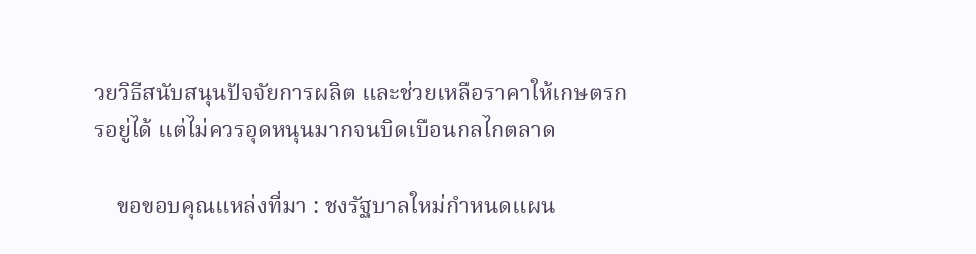วยวิธีสนับสนุนปัจจัยการผลิต และช่วยเหลือราคาให้เกษตรกรอยู่ได้ แต่ไม่ควรอุดหนุนมากจนบิดเบือนกลไกตลาด

    ขอขอบคุณแหล่งที่มา : ชงรัฐบาลใหม่กำหนดแผน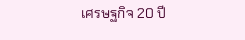เศรษฐกิจ 20 ปี